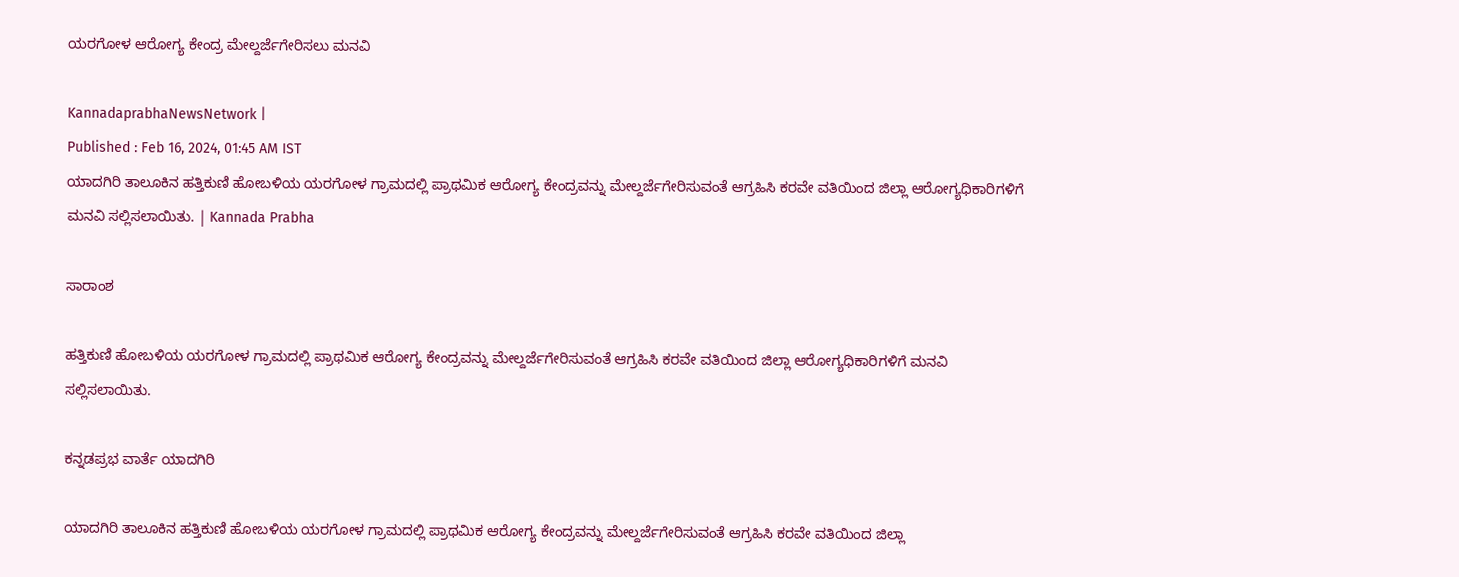ಯರಗೋಳ ಆರೋಗ್ಯ ಕೇಂದ್ರ ಮೇಲ್ದರ್ಜೆಗೇರಿಸಲು ಮನವಿ

KannadaprabhaNewsNetwork |
Published : Feb 16, 2024, 01:45 AM IST
ಯಾದಗಿರಿ ತಾಲೂಕಿನ ಹತ್ತಿಕುಣಿ ಹೋಬಳಿಯ ಯರಗೋಳ ಗ್ರಾಮದಲ್ಲಿ ಪ್ರಾಥಮಿಕ ಆರೋಗ್ಯ ಕೇಂದ್ರವನ್ನು ಮೇಲ್ದರ್ಜೆಗೇರಿಸುವಂತೆ ಆಗ್ರಹಿಸಿ ಕರವೇ ವತಿಯಿಂದ ಜಿಲ್ಲಾ ಆರೋಗ್ಯಧಿಕಾರಿಗಳಿಗೆ ಮನವಿ ಸಲ್ಲಿಸಲಾಯಿತು. | Kannada Prabha

ಸಾರಾಂಶ

ಹತ್ತಿಕುಣಿ ಹೋಬಳಿಯ ಯರಗೋಳ ಗ್ರಾಮದಲ್ಲಿ ಪ್ರಾಥಮಿಕ ಆರೋಗ್ಯ ಕೇಂದ್ರವನ್ನು ಮೇಲ್ದರ್ಜೆಗೇರಿಸುವಂತೆ ಆಗ್ರಹಿಸಿ ಕರವೇ ವತಿಯಿಂದ ಜಿಲ್ಲಾ ಆರೋಗ್ಯಧಿಕಾರಿಗಳಿಗೆ ಮನವಿ ಸಲ್ಲಿಸಲಾಯಿತು.

ಕನ್ನಡಪ್ರಭ ವಾರ್ತೆ ಯಾದಗಿರಿ

ಯಾದಗಿರಿ ತಾಲೂಕಿನ ಹತ್ತಿಕುಣಿ ಹೋಬಳಿಯ ಯರಗೋಳ ಗ್ರಾಮದಲ್ಲಿ ಪ್ರಾಥಮಿಕ ಆರೋಗ್ಯ ಕೇಂದ್ರವನ್ನು ಮೇಲ್ದರ್ಜೆಗೇರಿಸುವಂತೆ ಆಗ್ರಹಿಸಿ ಕರವೇ ವತಿಯಿಂದ ಜಿಲ್ಲಾ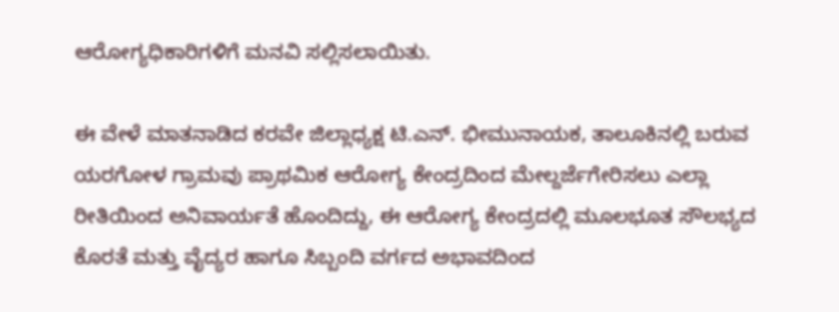ಆರೋಗ್ಯಧಿಕಾರಿಗಳಿಗೆ ಮನವಿ ಸಲ್ಲಿಸಲಾಯಿತು.

ಈ ವೇಳೆ ಮಾತನಾಡಿದ ಕರವೇ ಜಿಲ್ಲಾಧ್ಯಕ್ಷ ಟಿ.ಎನ್. ಭೀಮುನಾಯಕ, ತಾಲೂಕಿನಲ್ಲಿ ಬರುವ ಯರಗೋಳ ಗ್ರಾಮವು ಪ್ರಾಥಮಿಕ ಆರೋಗ್ಯ ಕೇಂದ್ರದಿಂದ ಮೇಲ್ದರ್ಜೆಗೇರಿಸಲು ಎಲ್ಲಾ ರೀತಿಯಿಂದ ಅನಿವಾರ್ಯತೆ ಹೊಂದಿದ್ದು, ಈ ಆರೋಗ್ಯ ಕೇಂದ್ರದಲ್ಲಿ ಮೂಲಭೂತ ಸೌಲಭ್ಯದ ಕೊರತೆ ಮತ್ತು ವೈದ್ಯರ ಹಾಗೂ ಸಿಬ್ಬಂದಿ ವರ್ಗದ ಅಭಾವದಿಂದ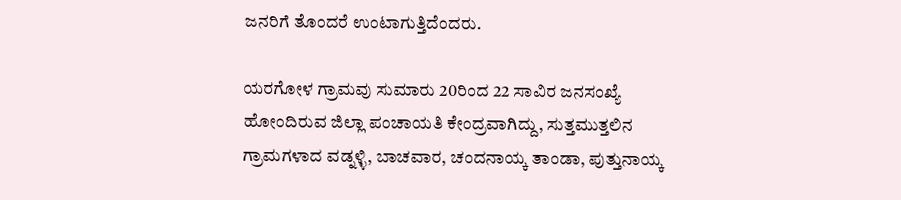ಜನರಿಗೆ ತೊಂದರೆ ಉಂಟಾಗುತ್ತಿದೆಂದರು.

ಯರಗೋಳ ಗ್ರಾಮವು ಸುಮಾರು 20ರಿಂದ 22 ಸಾವಿರ ಜನಸಂಖ್ಯೆ ಹೋಂದಿರುವ ಜಿಲ್ಲಾ ಪಂಚಾಯತಿ ಕೇಂದ್ರವಾಗಿದ್ದು, ಸುತ್ತಮುತ್ತಲಿನ ಗ್ರಾಮಗಳಾದ ವಡ್ನಳ್ಳಿ, ಬಾಚವಾರ, ಚಂದನಾಯ್ಕ ತಾಂಡಾ, ಪುತ್ತುನಾಯ್ಕ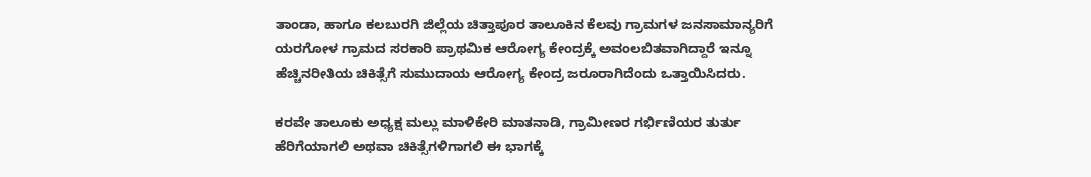ತಾಂಡಾ, ಹಾಗೂ ಕಲಬುರಗಿ ಜಿಲ್ಲೆಯ ಚಿತ್ತಾಪೂರ ತಾಲೂಕಿನ ಕೆಲವು ಗ್ರಾಮಗಳ ಜನಸಾಮಾನ್ಯರಿಗೆ ಯರಗೋಳ ಗ್ರಾಮದ ಸರಕಾರಿ ಪ್ರಾಥಮಿಕ ಆರೋಗ್ಯ ಕೇಂದ್ರಕ್ಕೆ ಅವಂಲಬಿತವಾಗಿದ್ದಾರೆ ಇನ್ನೂ ಹೆಚ್ಚಿನರೀತಿಯ ಚಿಕಿತ್ಸೆಗೆ ಸುಮುದಾಯ ಆರೋಗ್ಯ ಕೇಂದ್ರ ಜರೂರಾಗಿದೆಂದು ಒತ್ತಾಯಿಸಿದರು.

ಕರವೇ ತಾಲೂಕು ಅಧ್ಯಕ್ಷ ಮಲ್ಲು ಮಾಳಿಕೇರಿ ಮಾತನಾಡಿ, ಗ್ರಾಮೀಣರ ಗರ್ಭಿಣಿಯರ ತುರ್ತು ಹೆರಿಗೆಯಾಗಲಿ ಅಥವಾ ಚಿಕಿತ್ಸೆಗಳಿಗಾಗಲಿ ಈ ಭಾಗಕ್ಕೆ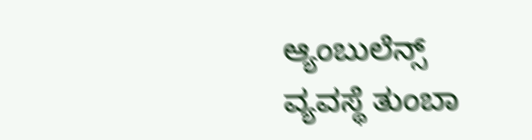ಆ್ಯಂಬುಲೆನ್ಸ್‌ ವ್ಯವಸ್ಥೆ ತುಂಬಾ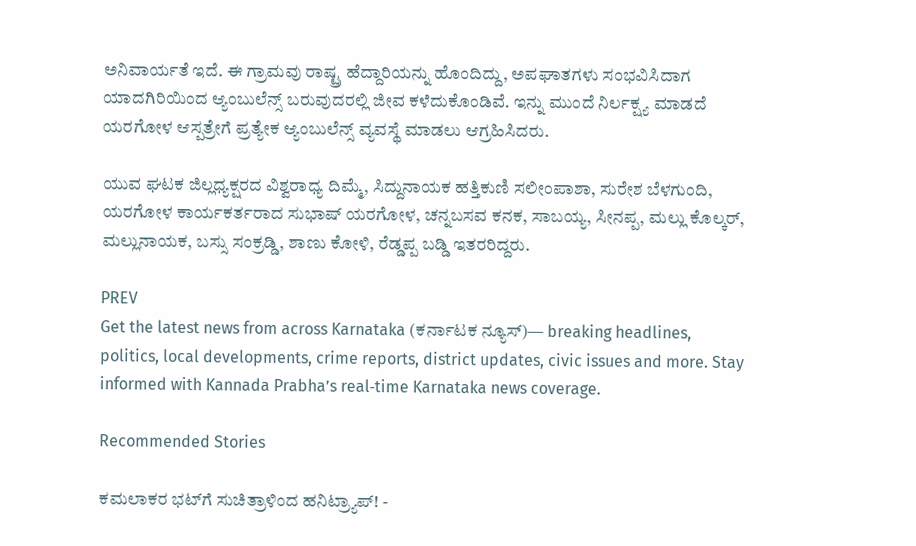ಅನಿವಾರ್ಯತೆ ಇದೆ. ಈ ಗ್ರಾಮವು ರಾಷ್ಟ್ರ ಹೆದ್ದಾರಿಯನ್ನು ಹೊಂದಿದ್ದು, ಅಪಘಾತಗಳು ಸಂಭವಿಸಿದಾಗ ಯಾದಗಿರಿಯಿಂದ ಆ್ಯಂಬುಲೆನ್ಸ್‌ ಬರುವುದರಲ್ಲಿ ಜೀವ ಕಳೆದುಕೊಂಡಿವೆ. ಇನ್ನು ಮುಂದೆ ನಿರ್ಲಕ್ಷ್ಯ ಮಾಡದೆ ಯರಗೋಳ ಆಸ್ಪತ್ರೇಗೆ ಪ್ರತ್ಯೇಕ ಆ್ಯಂಬುಲೆನ್ಸ್‌ ವ್ಯವಸ್ಥೆ ಮಾಡಲು ಆಗ್ರಹಿಸಿದರು.

ಯುವ ಘಟಕ ಜಿಲ್ಲಧ್ಯಕ್ಷರದ ವಿಶ್ವರಾಧ್ಯ ದಿಮ್ಮೆ, ಸಿದ್ದುನಾಯಕ ಹತ್ತಿಕುಣಿ ಸಲೀಂಪಾಶಾ, ಸುರೇಶ ಬೆಳಗುಂದಿ, ಯರಗೋಳ ಕಾರ್ಯಕರ್ತರಾದ ಸುಭಾಷ್ ಯರಗೋಳ, ಚನ್ನಬಸವ ಕನಕ, ಸಾಬಯ್ಯ, ಸೀನಪ್ಪ, ಮಲ್ಲು ಕೊಲ್ಕರ್, ಮಲ್ಲುನಾಯಕ, ಬಸ್ಸು ಸಂಕ್ರಡ್ಡಿ, ಶಾಣು ಕೋಳಿ, ರೆಡ್ಡಪ್ಪ ಬಡ್ಡಿ ಇತರರಿದ್ದರು.

PREV
Get the latest news from across Karnataka (ಕರ್ನಾಟಕ ನ್ಯೂಸ್)— breaking headlines, politics, local developments, crime reports, district updates, civic issues and more. Stay informed with Kannada Prabha’s real‑time Karnataka news coverage.

Recommended Stories

ಕಮಲಾಕರ ಭಟ್‌ಗೆ ಸುಚಿತ್ರಾಳಿಂದ ಹನಿಟ್ರ್ಯಾಪ್‌! -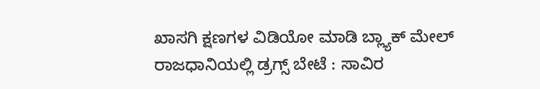ಖಾಸಗಿ ಕ್ಷಣಗಳ ವಿಡಿಯೋ ಮಾಡಿ ಬ್ಲ್ಯಾಕ್‌ ಮೇಲ್‌
ರಾಜಧಾನಿಯಲ್ಲಿ ಡ್ರಗ್ಸ್ ಬೇಟೆ : ಸಾವಿರ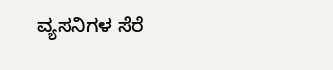ವ್ಯಸನಿಗಳ ಸೆರೆ